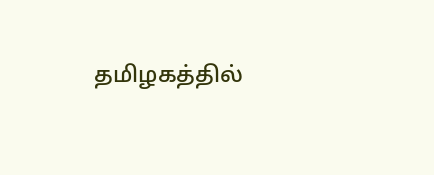தமிழகத்தில்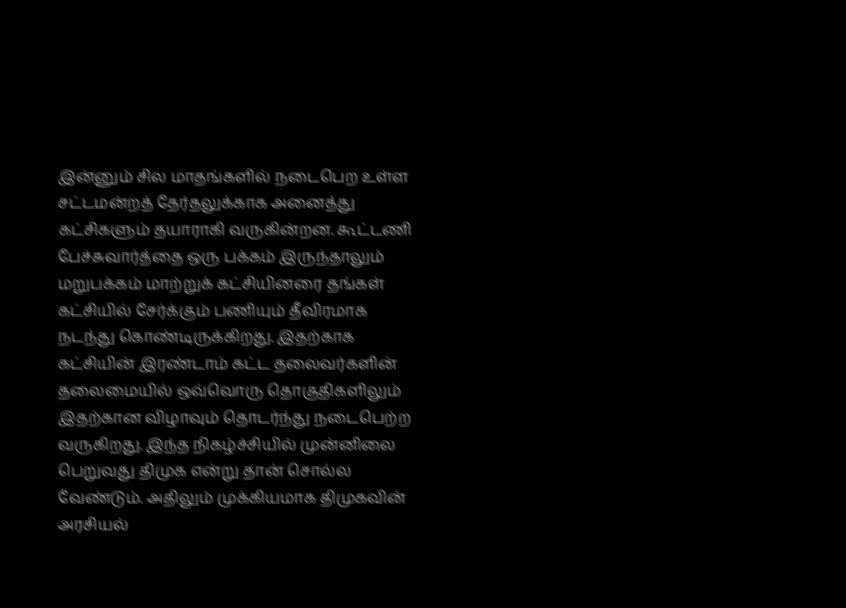இன்னும் சில மாதங்களில் நடைபெற உள்ள சட்டமன்றத் தேர்தலுக்காக அனைத்து கட்சிகளும் தயாராகி வருகின்றன. கூட்டணி பேச்சுவார்த்தை ஒரு பக்கம் இருந்தாலும் மறுபக்கம் மாற்றுக் கட்சியினரை தங்கள் கட்சியில் சேர்க்கும் பணியும் தீவிரமாக நடந்து கொண்டிருக்கிறது. இதற்காக கட்சியின் இரண்டாம் கட்ட தலைவர்களின் தலைமையில் ஒவ்வொரு தொகுதிகளிலும் இதற்கான விழாவும் தொடர்ந்து நடைபெற்ற வருகிறது. இந்த நிகழ்ச்சியில் முன்னிலை பெறுவது திமுக என்று தான் சொல்ல வேண்டும். அதிலும் முக்கியமாக திமுகவின் அரசியல்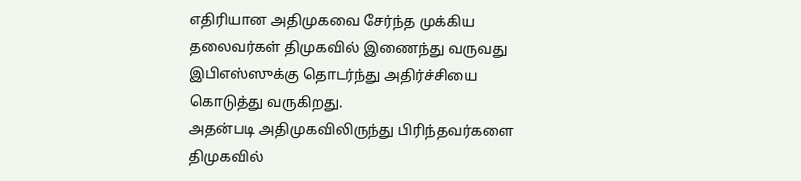எதிரியான அதிமுகவை சேர்ந்த முக்கிய தலைவர்கள் திமுகவில் இணைந்து வருவது இபிஎஸ்ஸுக்கு தொடர்ந்து அதிர்ச்சியை கொடுத்து வருகிறது.
அதன்படி அதிமுகவிலிருந்து பிரிந்தவர்களை திமுகவில்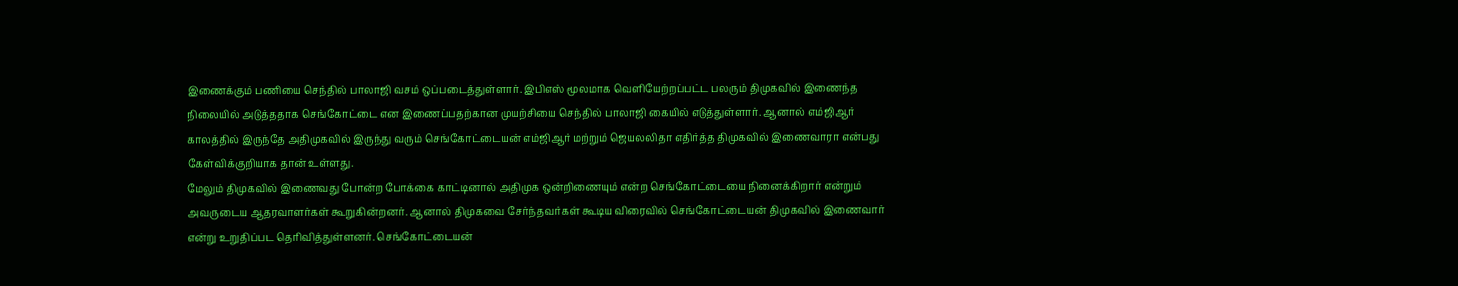இணைக்கும் பணியை செந்தில் பாலாஜி வசம் ஒப்படைத்துள்ளார். இபிஎஸ் மூலமாக வெளியேற்றப்பட்ட பலரும் திமுகவில் இணைந்த நிலையில் அடுத்ததாக செங்கோட்டை என இணைப்பதற்கான முயற்சியை செந்தில் பாலாஜி கையில் எடுத்துள்ளார். ஆனால் எம்ஜிஆர் காலத்தில் இருந்தே அதிமுகவில் இருந்து வரும் செங்கோட்டையன் எம்ஜிஆர் மற்றும் ஜெயலலிதா எதிர்த்த திமுகவில் இணைவாரா என்பது கேள்விக்குறியாக தான் உள்ளது.
மேலும் திமுகவில் இணைவது போன்ற போக்கை காட்டினால் அதிமுக ஒன்றிணையும் என்ற செங்கோட்டையை நினைக்கிறார் என்றும் அவருடைய ஆதரவாளர்கள் கூறுகின்றனர். ஆனால் திமுகவை சேர்ந்தவர்கள் கூடிய விரைவில் செங்கோட்டையன் திமுகவில் இணைவார் என்று உறுதிப்பட தெரிவித்துள்ளனர். செங்கோட்டையன்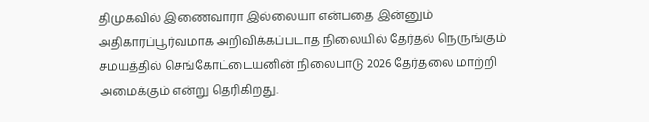திமுகவில் இணைவாரா இல்லையா என்பதை இன்னும் அதிகாரப்பூர்வமாக அறிவிக்கப்படாத நிலையில் தேர்தல் நெருங்கும் சமயத்தில் செங்கோட்டையனின் நிலைபாடு 2026 தேர்தலை மாற்றி அமைக்கும் என்று தெரிகிறது.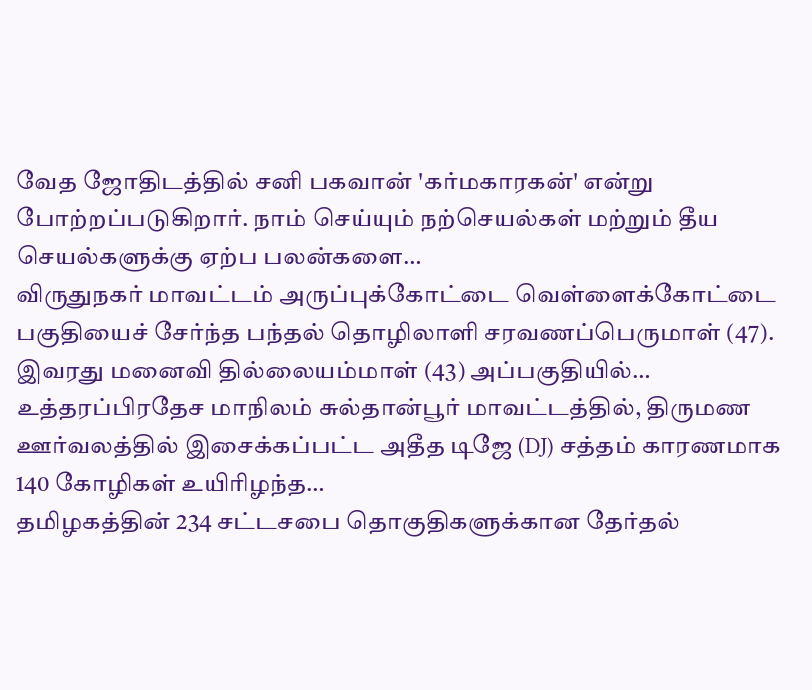வேத ஜோதிடத்தில் சனி பகவான் 'கர்மகாரகன்' என்று போற்றப்படுகிறார். நாம் செய்யும் நற்செயல்கள் மற்றும் தீய செயல்களுக்கு ஏற்ப பலன்களை…
விருதுநகர் மாவட்டம் அருப்புக்கோட்டை வெள்ளைக்கோட்டை பகுதியைச் சேர்ந்த பந்தல் தொழிலாளி சரவணப்பெருமாள் (47). இவரது மனைவி தில்லையம்மாள் (43) அப்பகுதியில்…
உத்தரப்பிரதேச மாநிலம் சுல்தான்பூர் மாவட்டத்தில், திருமண ஊர்வலத்தில் இசைக்கப்பட்ட அதீத டிஜே (DJ) சத்தம் காரணமாக 140 கோழிகள் உயிரிழந்த…
தமிழகத்தின் 234 சட்டசபை தொகுதிகளுக்கான தேர்தல்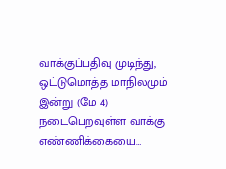வாக்குப்பதிவு முடிந்து, ஒட்டுமொத்த மாநிலமும் இன்று (மே 4) நடைபெறவுள்ள வாக்கு எண்ணிக்கையை…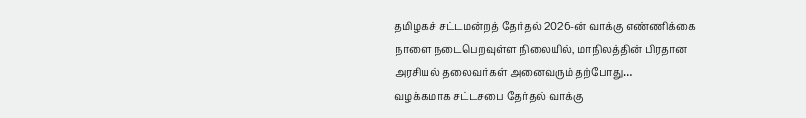தமிழகச் சட்டமன்றத் தேர்தல் 2026-ன் வாக்கு எண்ணிக்கை நாளை நடைபெறவுள்ள நிலையில், மாநிலத்தின் பிரதான அரசியல் தலைவர்கள் அனைவரும் தற்போது…
வழக்கமாக சட்டசபை தேர்தல் வாக்கு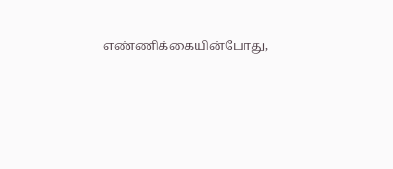எண்ணிக்கையின்போது,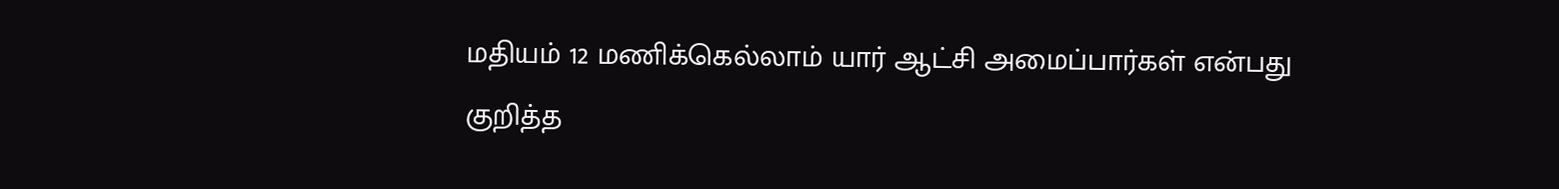மதியம் 12 மணிக்கெல்லாம் யார் ஆட்சி அமைப்பார்கள் என்பது குறித்த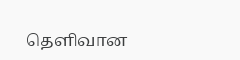தெளிவான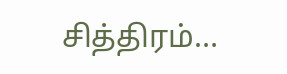சித்திரம்…